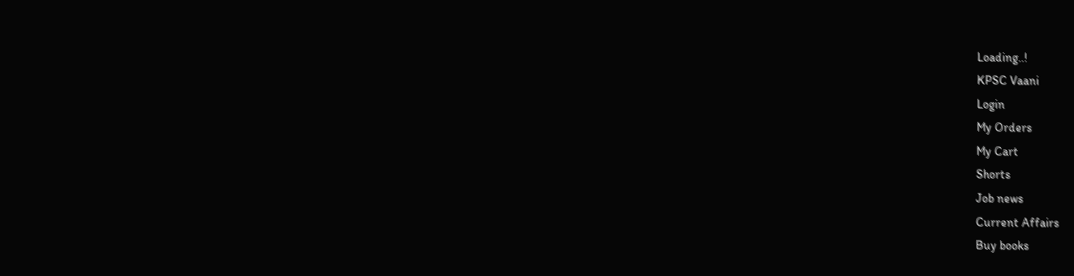Loading..!
KPSC Vaani
Login
My Orders
My Cart
Shorts
Job news
Current Affairs
Buy books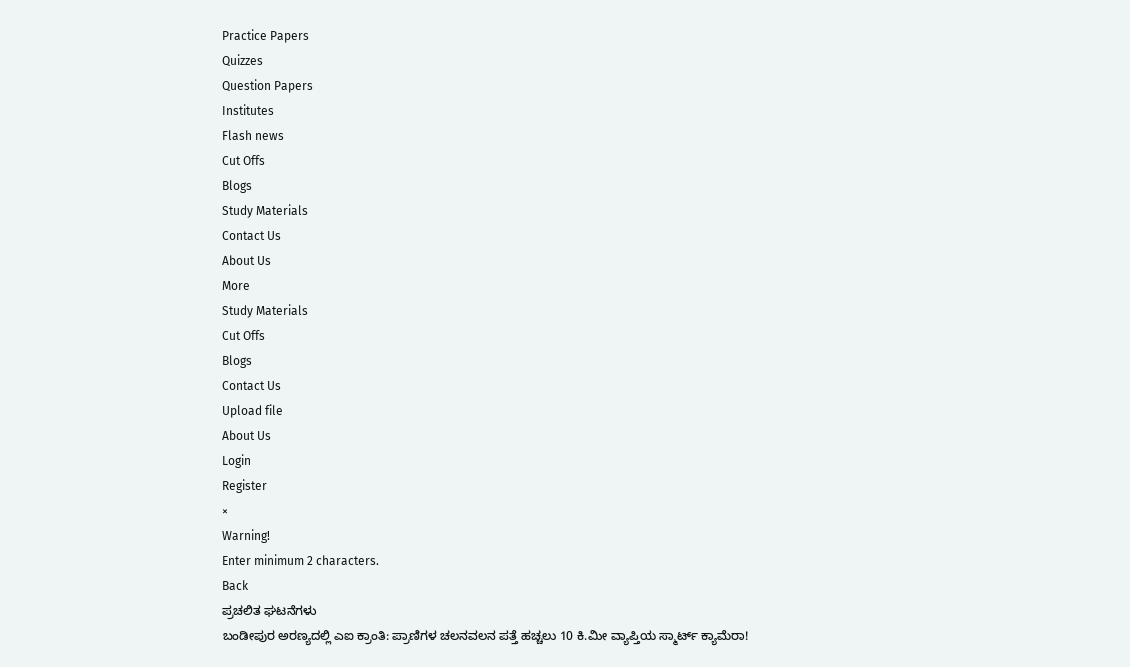Practice Papers
Quizzes
Question Papers
Institutes
Flash news
Cut Offs
Blogs
Study Materials
Contact Us
About Us
More
Study Materials
Cut Offs
Blogs
Contact Us
Upload file
About Us
Login
Register
×
Warning!
Enter minimum 2 characters.
Back
ಪ್ರಚಲಿತ ಘಟನೆಗಳು
ಬಂಡೀಪುರ ಅರಣ್ಯದಲ್ಲಿ ಎಐ ಕ್ರಾಂತಿ: ಪ್ರಾಣಿಗಳ ಚಲನವಲನ ಪತ್ತೆ ಹಚ್ಚಲು 10 ಕಿ.ಮೀ ವ್ಯಾಪ್ತಿಯ ಸ್ಮಾರ್ಟ್ ಕ್ಯಾಮೆರಾ!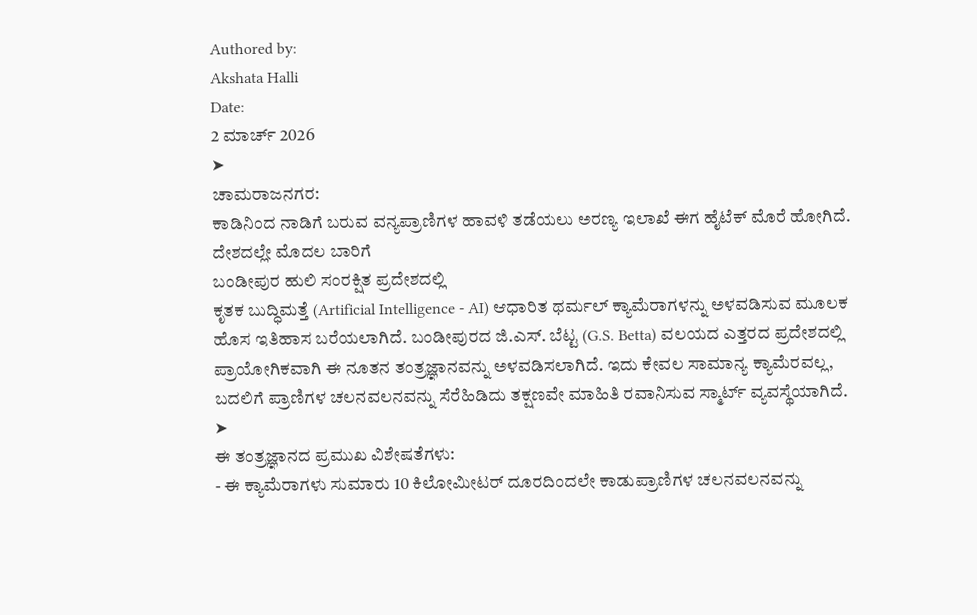Authored by:
Akshata Halli
Date:
2 ಮಾರ್ಚ್ 2026
➤
ಚಾಮರಾಜನಗರ:
ಕಾಡಿನಿಂದ ನಾಡಿಗೆ ಬರುವ ವನ್ಯಪ್ರಾಣಿಗಳ ಹಾವಳಿ ತಡೆಯಲು ಅರಣ್ಯ ಇಲಾಖೆ ಈಗ ಹೈಟೆಕ್ ಮೊರೆ ಹೋಗಿದೆ. ದೇಶದಲ್ಲೇ ಮೊದಲ ಬಾರಿಗೆ
ಬಂಡೀಪುರ ಹುಲಿ ಸಂರಕ್ಷಿತ ಪ್ರದೇಶದಲ್ಲಿ
ಕೃತಕ ಬುದ್ಧಿಮತ್ತೆ (Artificial Intelligence - AI) ಆಧಾರಿತ ಥರ್ಮಲ್ ಕ್ಯಾಮೆರಾಗಳನ್ನು ಅಳವಡಿಸುವ ಮೂಲಕ ಹೊಸ ಇತಿಹಾಸ ಬರೆಯಲಾಗಿದೆ. ಬಂಡೀಪುರದ ಜಿ.ಎಸ್. ಬೆಟ್ಟ (G.S. Betta) ವಲಯದ ಎತ್ತರದ ಪ್ರದೇಶದಲ್ಲಿ ಪ್ರಾಯೋಗಿಕವಾಗಿ ಈ ನೂತನ ತಂತ್ರಜ್ಞಾನವನ್ನು ಅಳವಡಿಸಲಾಗಿದೆ. ಇದು ಕೇವಲ ಸಾಮಾನ್ಯ ಕ್ಯಾಮೆರವಲ್ಲ, ಬದಲಿಗೆ ಪ್ರಾಣಿಗಳ ಚಲನವಲನವನ್ನು ಸೆರೆಹಿಡಿದು ತಕ್ಷಣವೇ ಮಾಹಿತಿ ರವಾನಿಸುವ ಸ್ಮಾರ್ಟ್ ವ್ಯವಸ್ಥೆಯಾಗಿದೆ.
➤
ಈ ತಂತ್ರಜ್ಞಾನದ ಪ್ರಮುಖ ವಿಶೇಷತೆಗಳು:
- ಈ ಕ್ಯಾಮೆರಾಗಳು ಸುಮಾರು 10 ಕಿಲೋಮೀಟರ್ ದೂರದಿಂದಲೇ ಕಾಡುಪ್ರಾಣಿಗಳ ಚಲನವಲನವನ್ನು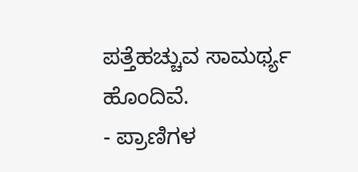ಪತ್ತೆಹಚ್ಚುವ ಸಾಮರ್ಥ್ಯ ಹೊಂದಿವೆ.
- ಪ್ರಾಣಿಗಳ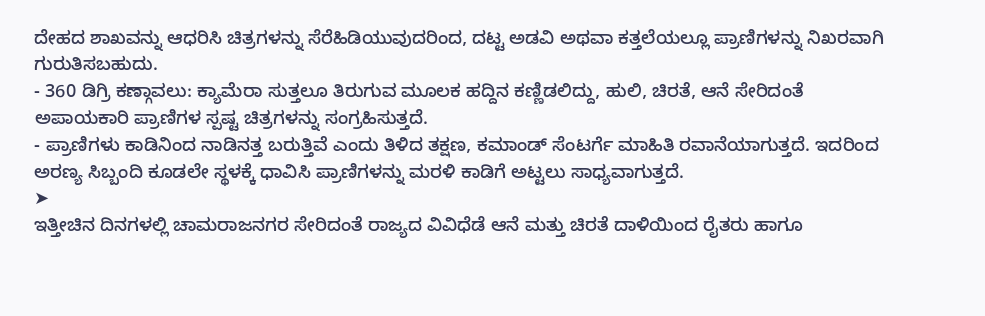ದೇಹದ ಶಾಖವನ್ನು ಆಧರಿಸಿ ಚಿತ್ರಗಳನ್ನು ಸೆರೆಹಿಡಿಯುವುದರಿಂದ, ದಟ್ಟ ಅಡವಿ ಅಥವಾ ಕತ್ತಲೆಯಲ್ಲೂ ಪ್ರಾಣಿಗಳನ್ನು ನಿಖರವಾಗಿ ಗುರುತಿಸಬಹುದು.
- 360 ಡಿಗ್ರಿ ಕಣ್ಗಾವಲು: ಕ್ಯಾಮೆರಾ ಸುತ್ತಲೂ ತಿರುಗುವ ಮೂಲಕ ಹದ್ದಿನ ಕಣ್ಣಿಡಲಿದ್ದು, ಹುಲಿ, ಚಿರತೆ, ಆನೆ ಸೇರಿದಂತೆ ಅಪಾಯಕಾರಿ ಪ್ರಾಣಿಗಳ ಸ್ಪಷ್ಟ ಚಿತ್ರಗಳನ್ನು ಸಂಗ್ರಹಿಸುತ್ತದೆ.
- ಪ್ರಾಣಿಗಳು ಕಾಡಿನಿಂದ ನಾಡಿನತ್ತ ಬರುತ್ತಿವೆ ಎಂದು ತಿಳಿದ ತಕ್ಷಣ, ಕಮಾಂಡ್ ಸೆಂಟರ್ಗೆ ಮಾಹಿತಿ ರವಾನೆಯಾಗುತ್ತದೆ. ಇದರಿಂದ ಅರಣ್ಯ ಸಿಬ್ಬಂದಿ ಕೂಡಲೇ ಸ್ಥಳಕ್ಕೆ ಧಾವಿಸಿ ಪ್ರಾಣಿಗಳನ್ನು ಮರಳಿ ಕಾಡಿಗೆ ಅಟ್ಟಲು ಸಾಧ್ಯವಾಗುತ್ತದೆ.
➤
ಇತ್ತೀಚಿನ ದಿನಗಳಲ್ಲಿ ಚಾಮರಾಜನಗರ ಸೇರಿದಂತೆ ರಾಜ್ಯದ ವಿವಿಧೆಡೆ ಆನೆ ಮತ್ತು ಚಿರತೆ ದಾಳಿಯಿಂದ ರೈತರು ಹಾಗೂ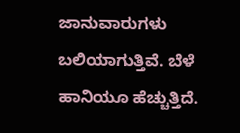ಜಾನುವಾರುಗಳು ಬಲಿಯಾಗುತ್ತಿವೆ. ಬೆಳೆ ಹಾನಿಯೂ ಹೆಚ್ಚುತ್ತಿದೆ.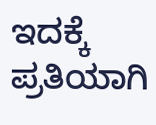ಇದಕ್ಕೆ ಪ್ರತಿಯಾಗಿ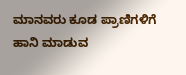ಮಾನವರು ಕೂಡ ಪ್ರಾಣಿಗಳಿಗೆ ಹಾನಿ ಮಾಡುವ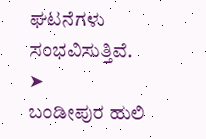ಘಟನೆಗಳು ಸಂಭವಿಸುತ್ತಿವೆ.
➤
ಬಂಡೀಪುರ ಹುಲಿ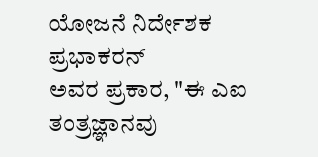ಯೋಜನೆ ನಿರ್ದೇಶಕ
ಪ್ರಭಾಕರನ್
ಅವರ ಪ್ರಕಾರ, "ಈ ಎಐ ತಂತ್ರಜ್ಞಾನವು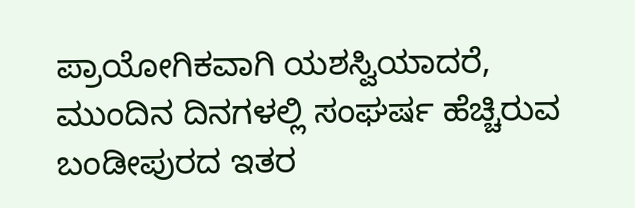ಪ್ರಾಯೋಗಿಕವಾಗಿ ಯಶಸ್ವಿಯಾದರೆ, ಮುಂದಿನ ದಿನಗಳಲ್ಲಿ ಸಂಘರ್ಷ ಹೆಚ್ಚಿರುವ ಬಂಡೀಪುರದ ಇತರ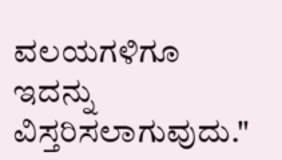ವಲಯಗಳಿಗೂ ಇದನ್ನು ವಿಸ್ತರಿಸಲಾಗುವುದು."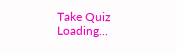Take Quiz
Loading...